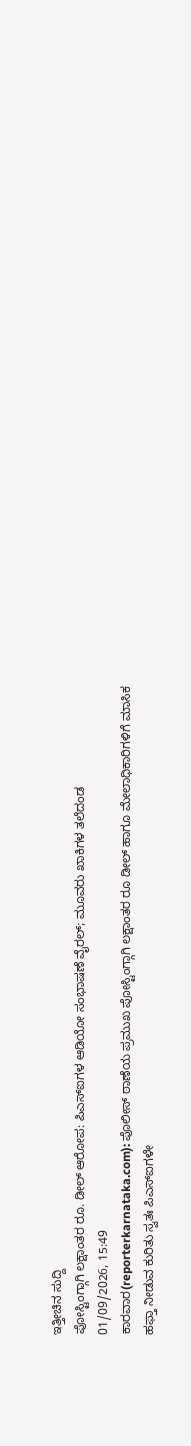ಇತ್ತೀಚಿನ ಸುದ್ದಿ
ಪೋಸ್ಟಿಂಗ್ಗಾಗಿ ಲಕ್ಷಾಂತರ ರೂ. ಡೀಲ್ ಆರೋಪ: ಪಿಎಸ್ಐಗಳ ಆಡಿಯೋ ಸಂಭಾಷಣೆ ವೈರಲ್; ಮೂವರು ಖಾಕಿಗಳ ತಲೆದಂಡ
01/09/2026, 15:49
ಕಾರವಾರ(reporterkarnataka.com): ಪೊಲೀಸ್ ಠಾಣೆಯ ಪ್ರಮುಖ ಪೋಸ್ಟಿಂಗ್ಗಾಗಿ ಲಕ್ಷಾಂತರ ರೂ ಡೀಲ್ ಹಾಗೂ ಮೇಲಾಧಿಕಾರಿಗಳಿಗೆ ಮಾಸಿಕ ಹಫ್ತಾ ನೀಡುವ ಕುರಿತು ಸ್ವತಃ ಪಿಎಸ್ಐಗಳೇ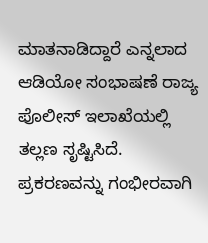ಮಾತನಾಡಿದ್ದಾರೆ ಎನ್ನಲಾದ ಆಡಿಯೋ ಸಂಭಾಷಣೆ ರಾಜ್ಯ ಪೊಲೀಸ್ ಇಲಾಖೆಯಲ್ಲಿ ತಲ್ಲಣ ಸೃಷ್ಟಿಸಿದೆ.
ಪ್ರಕರಣವನ್ನು ಗಂಭೀರವಾಗಿ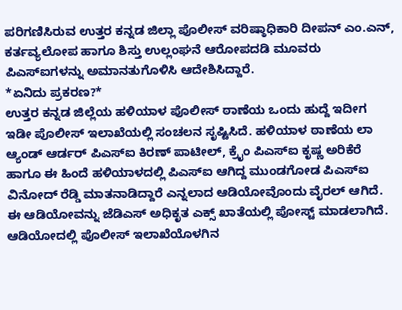ಪರಿಗಣಿಸಿರುವ ಉತ್ತರ ಕನ್ನಡ ಜಿಲ್ಲಾ ಪೊಲೀಸ್ ವರಿಷ್ಠಾಧಿಕಾರಿ ದೀಪನ್ ಎಂ.ಎನ್, ಕರ್ತವ್ಯಲೋಪ ಹಾಗೂ ಶಿಸ್ತು ಉಲ್ಲಂಘನೆ ಆರೋಪದಡಿ ಮೂವರು ಪಿಎಸ್ಐಗಳನ್ನು ಅಮಾನತುಗೊಳಿಸಿ ಆದೇಶಿಸಿದ್ದಾರೆ.
*ಏನಿದು ಪ್ರಕರಣ?*
ಉತ್ತರ ಕನ್ನಡ ಜಿಲ್ಲೆಯ ಹಳಿಯಾಳ ಪೊಲೀಸ್ ಠಾಣೆಯ ಒಂದು ಹುದ್ದೆ ಇದೀಗ ಇಡೀ ಪೊಲೀಸ್ ಇಲಾಖೆಯಲ್ಲಿ ಸಂಚಲನ ಸೃಷ್ಟಿಸಿದೆ. ಹಳಿಯಾಳ ಠಾಣೆಯ ಲಾ ಆ್ಯಂಡ್ ಆರ್ಡರ್ ಪಿಎಸ್ಐ ಕಿರಣ್ ಪಾಟೀಲ್, ಕ್ರೈಂ ಪಿಎಸ್ಐ ಕೃಷ್ಣ ಅರಿಕೆರೆ ಹಾಗೂ ಈ ಹಿಂದೆ ಹಳಿಯಾಳದಲ್ಲಿ ಪಿಎಸ್ಐ ಆಗಿದ್ದ ಮುಂಡಗೋಡ ಪಿಎಸ್ಐ ವಿನೋದ್ ರೆಡ್ಡಿ ಮಾತನಾಡಿದ್ದಾರೆ ಎನ್ನಲಾದ ಆಡಿಯೋವೊಂದು ವೈರಲ್ ಆಗಿದೆ.
ಈ ಆಡಿಯೋವನ್ನು ಜೆಡಿಎಸ್ ಅಧಿಕೃತ ಎಕ್ಸ್ ಖಾತೆಯಲ್ಲಿ ಪೋಸ್ಟ್ ಮಾಡಲಾಗಿದೆ. ಆಡಿಯೋದಲ್ಲಿ ಪೊಲೀಸ್ ಇಲಾಖೆಯೊಳಗಿನ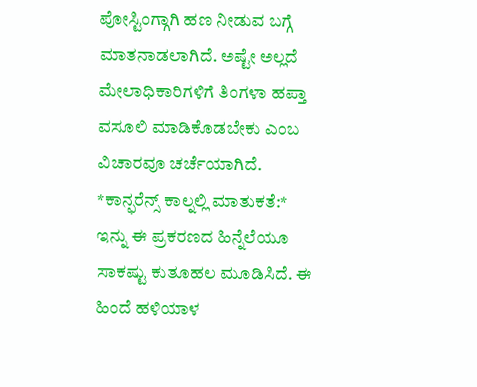ಪೋಸ್ಟಿಂಗ್ಗಾಗಿ ಹಣ ನೀಡುವ ಬಗ್ಗೆ ಮಾತನಾಡಲಾಗಿದೆ. ಅಷ್ಟೇ ಅಲ್ಲದೆ ಮೇಲಾಧಿಕಾರಿಗಳಿಗೆ ತಿಂಗಳಾ ಹಪ್ತಾ ವಸೂಲಿ ಮಾಡಿಕೊಡಬೇಕು ಎಂಬ ವಿಚಾರವೂ ಚರ್ಚೆಯಾಗಿದೆ.
*ಕಾನ್ಫರೆನ್ಸ್ ಕಾಲ್ನಲ್ಲಿ ಮಾತುಕತೆ:*
ಇನ್ನು ಈ ಪ್ರಕರಣದ ಹಿನ್ನೆಲೆಯೂ ಸಾಕಷ್ಟು ಕುತೂಹಲ ಮೂಡಿಸಿದೆ. ಈ ಹಿಂದೆ ಹಳಿಯಾಳ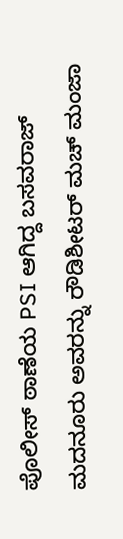ಪೊಲೀಸ್ ಠಾಣೆಯ PSI ಆಗಿದ್ದ ಬಸವರಾಜ್ ಮದನೂರು ಅವರನ್ನು ರೌಡಿಶೀಟರ್ ಮಚ್ ಮಂಜಾ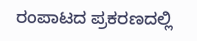ರಂಪಾಟದ ಪ್ರಕರಣದಲ್ಲಿ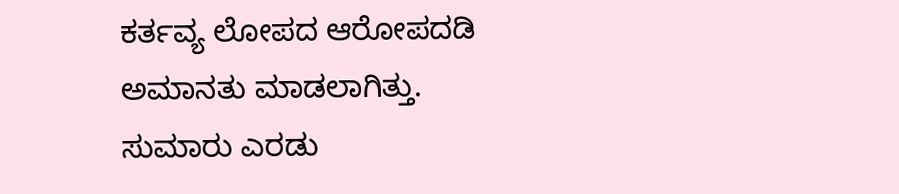ಕರ್ತವ್ಯ ಲೋಪದ ಆರೋಪದಡಿ ಅಮಾನತು ಮಾಡಲಾಗಿತ್ತು. ಸುಮಾರು ಎರಡು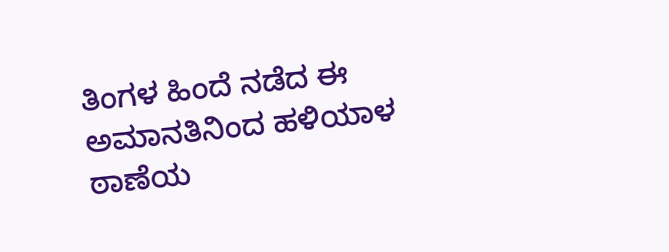ತಿಂಗಳ ಹಿಂದೆ ನಡೆದ ಈ ಅಮಾನತಿನಿಂದ ಹಳಿಯಾಳ ಠಾಣೆಯ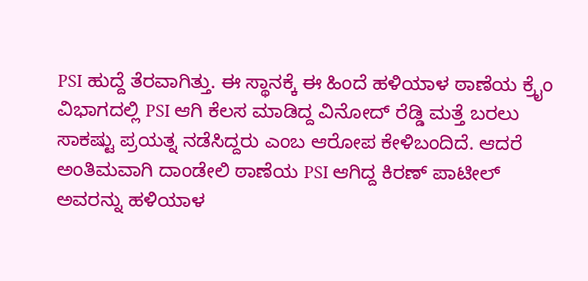PSI ಹುದ್ದೆ ತೆರವಾಗಿತ್ತು. ಈ ಸ್ಥಾನಕ್ಕೆ ಈ ಹಿಂದೆ ಹಳಿಯಾಳ ಠಾಣೆಯ ಕ್ರೈಂ ವಿಭಾಗದಲ್ಲಿ PSI ಆಗಿ ಕೆಲಸ ಮಾಡಿದ್ದ ವಿನೋದ್ ರೆಡ್ಡಿ ಮತ್ತೆ ಬರಲು ಸಾಕಷ್ಟು ಪ್ರಯತ್ನ ನಡೆಸಿದ್ದರು ಎಂಬ ಆರೋಪ ಕೇಳಿಬಂದಿದೆ. ಆದರೆ ಅಂತಿಮವಾಗಿ ದಾಂಡೇಲಿ ಠಾಣೆಯ PSI ಆಗಿದ್ದ ಕಿರಣ್ ಪಾಟೀಲ್ ಅವರನ್ನು ಹಳಿಯಾಳ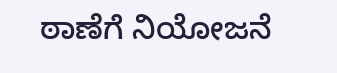ಠಾಣೆಗೆ ನಿಯೋಜನೆ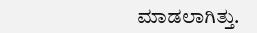ಮಾಡಲಾಗಿತ್ತು.